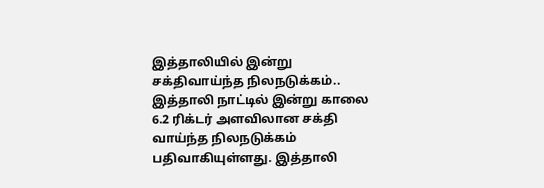இத்தாலியில் இன்று சக்திவாய்ந்த நிலநடுக்கம்..
இத்தாலி நாட்டில் இன்று காலை 6.2 ரிக்டர் அளவிலான சக்தி வாய்ந்த நிலநடுக்கம் பதிவாகியுள்ளது. இத்தாலி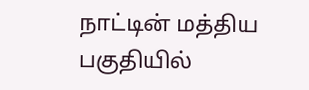நாட்டின் மத்திய பகுதியில்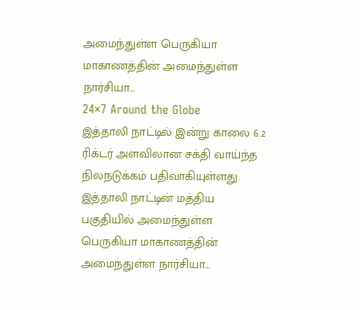அமைந்துள்ள பெருகியா மாகாணத்தின் அமைந்துள்ள நார்சியா…
24×7 Around the Globe
இத்தாலி நாட்டில் இன்று காலை 6.2 ரிக்டர் அளவிலான சக்தி வாய்ந்த நிலநடுக்கம் பதிவாகியுள்ளது. இத்தாலி நாட்டின் மத்திய பகுதியில் அமைந்துள்ள பெருகியா மாகாணத்தின் அமைந்துள்ள நார்சியா…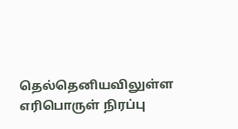தெல்தெனியவிலுள்ள எரிபொருள் நிரப்பு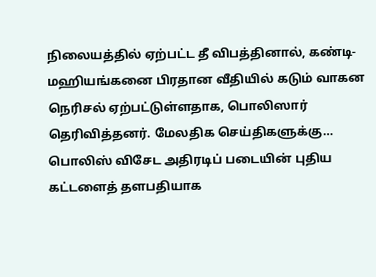நிலையத்தில் ஏற்பட்ட தீ விபத்தினால், கண்டி- மஹியங்கனை பிரதான வீதியில் கடும் வாகன நெரிசல் ஏற்பட்டுள்ளதாக, பொலிஸார் தெரிவித்தனர். மேலதிக செய்திகளுக்கு…
பொலிஸ் விசேட அதிரடிப் படையின் புதிய கட்டளைத் தளபதியாக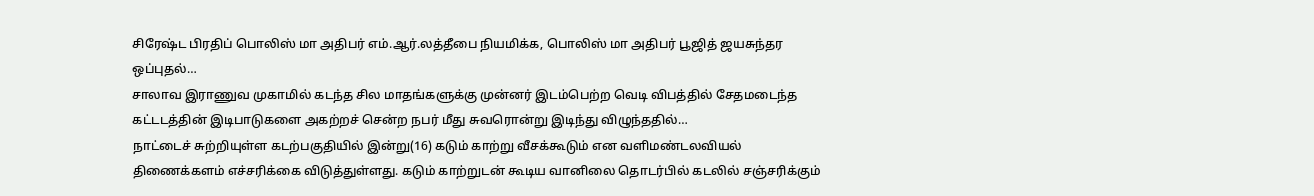சிரேஷ்ட பிரதிப் பொலிஸ் மா அதிபர் எம்.ஆர்.லத்தீபை நியமிக்க, பொலிஸ் மா அதிபர் பூஜித் ஜயசுந்தர ஒப்புதல்…
சாலாவ இராணுவ முகாமில் கடந்த சில மாதங்களுக்கு முன்னர் இடம்பெற்ற வெடி விபத்தில் சேதமடைந்த கட்டடத்தின் இடிபாடுகளை அகற்றச் சென்ற நபர் மீது சுவரொன்று இடிந்து விழுந்ததில்…
நாட்டைச் சுற்றியுள்ள கடற்பகுதியில் இன்று(16) கடும் காற்று வீசக்கூடும் என வளிமண்டலவியல் திணைக்களம் எச்சரிக்கை விடுத்துள்ளது. கடும் காற்றுடன் கூடிய வானிலை தொடர்பில் கடலில் சஞ்சரிக்கும்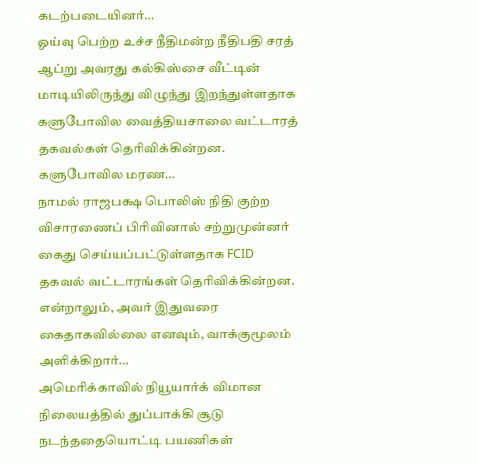கடற்படையினர்…
ஓய்வு பெற்ற உச்ச நீதிமன்ற நீதிபதி சரத் ஆப்று அவரது கல்கிஸ்சை வீட்டின் மாடியிலிருந்து விழுந்து இறந்துள்ளதாக களுபோவில வைத்தியசாலை வட்டாரத் தகவல்கள் தெரிவிக்கின்றன. களுபோவில மரண…
நாமல் ராஜபக்ஷ பொலிஸ் நிதி குற்ற விசாரணைப் பிரிவினால் சற்றுமுன்னர் கைது செய்யப்பட்டுள்ளதாக FCID தகவல் வட்டாரங்கள் தெரிவிக்கின்றன. என்றாலும், அவர் இதுவரை கைதாகவில்லை எனவும், வாக்குமூலம் அளிக்கிறார்…
அமெரிக்காவில் நியூயார்க் விமான நிலையத்தில் துப்பாக்கி சூடு நடந்ததையொட்டி பயணிகள்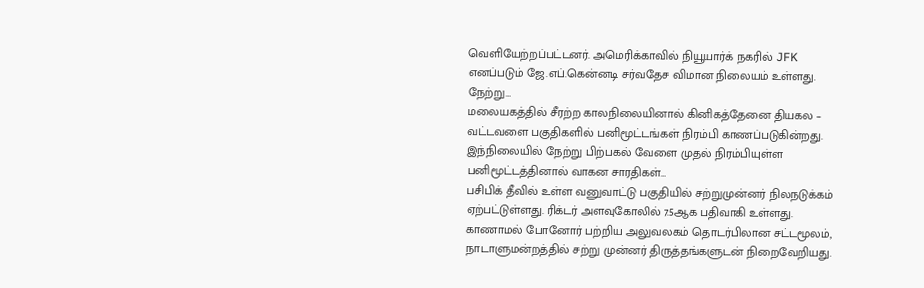வெளியேற்றப்பட்டனர். அமெரிக்காவில் நியூயார்க் நகரில் JFK எனப்படும் ஜே.எப்.கென்னடி சர்வதேச விமான நிலையம் உள்ளது. நேற்று…
மலையகத்தில் சீரற்ற காலநிலையினால் கினிகத்தேனை தியகல – வட்டவளை பகுதிகளில் பனிமூட்டங்கள் நிரம்பி காணப்படுகின்றது. இந்நிலையில் நேற்று பிற்பகல் வேளை முதல் நிரம்பியுள்ள பனிமூட்டத்தினால் வாகன சாரதிகள்…
பசிபிக் தீவில் உள்ள வனுவாட்டு பகுதியில் சற்றுமுன்னர் நிலநடுக்கம் ஏற்பட்டுள்ளது. ரிக்டர் அளவுகோலில் 7.5ஆக பதிவாகி உள்ளது.
காணாமல் போனோர் பற்றிய அலுவலகம் தொடர்பிலான சட்டமூலம், நாடாளுமன்றத்தில் சற்று முன்னர் திருத்தங்களுடன் நிறைவேறியது.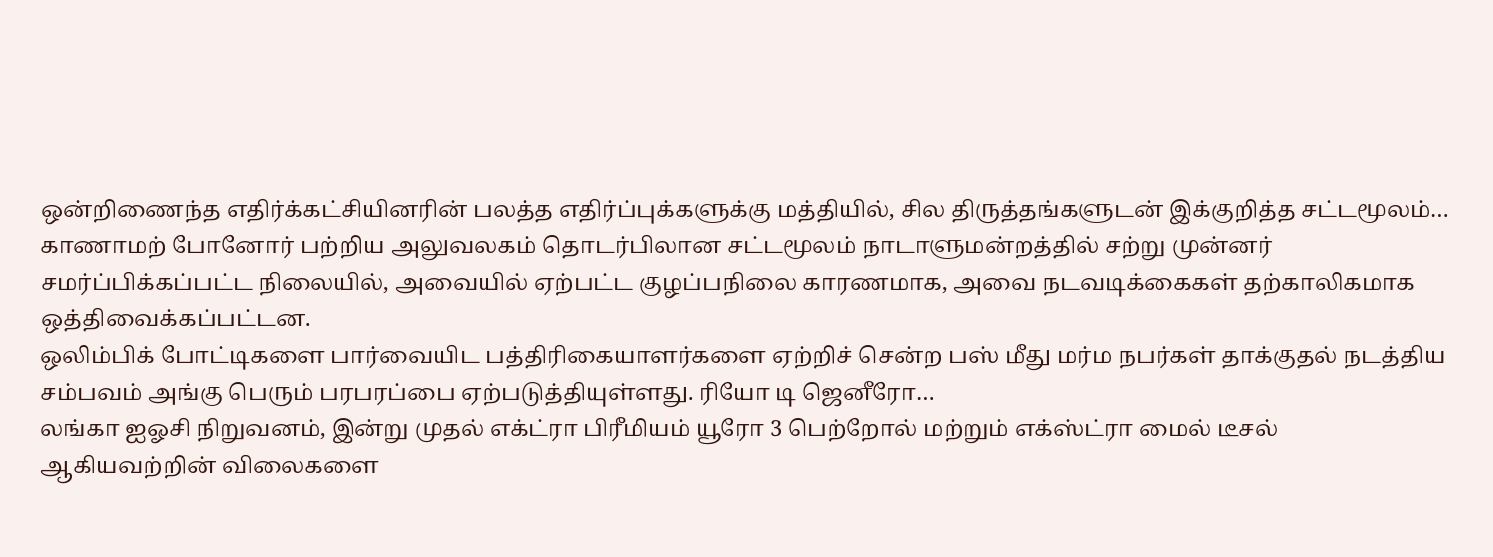ஒன்றிணைந்த எதிர்க்கட்சியினரின் பலத்த எதிர்ப்புக்களுக்கு மத்தியில், சில திருத்தங்களுடன் இக்குறித்த சட்டமூலம்…
காணாமற் போனோர் பற்றிய அலுவலகம் தொடர்பிலான சட்டமூலம் நாடாளுமன்றத்தில் சற்று முன்னர் சமர்ப்பிக்கப்பட்ட நிலையில், அவையில் ஏற்பட்ட குழப்பநிலை காரணமாக, அவை நடவடிக்கைகள் தற்காலிகமாக ஒத்திவைக்கப்பட்டன.
ஒலிம்பிக் போட்டிகளை பார்வையிட பத்திரிகையாளர்களை ஏற்றிச் சென்ற பஸ் மீது மர்ம நபர்கள் தாக்குதல் நடத்திய சம்பவம் அங்கு பெரும் பரபரப்பை ஏற்படுத்தியுள்ளது. ரியோ டி ஜெனீரோ…
லங்கா ஐஓசி நிறுவனம், இன்று முதல் எக்ட்ரா பிரீமியம் யூரோ 3 பெற்றோல் மற்றும் எக்ஸ்ட்ரா மைல் டீசல் ஆகியவற்றின் விலைகளை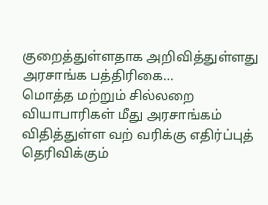குறைத்துள்ளதாக அறிவித்துள்ளது அரசாங்க பத்திரிகை…
மொத்த மற்றும் சில்லறை வியாபாரிகள் மீது அரசாங்கம் விதித்துள்ள வற் வரிக்கு எதிர்ப்புத் தெரிவிக்கும்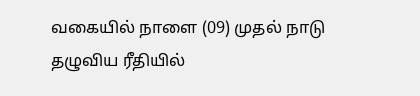வகையில் நாளை (09) முதல் நாடு தழுவிய ரீதியில்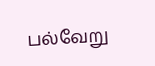பல்வேறு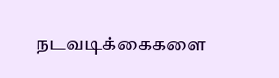நடவடிக்கைகளை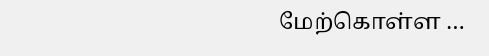மேற்கொள்ள …